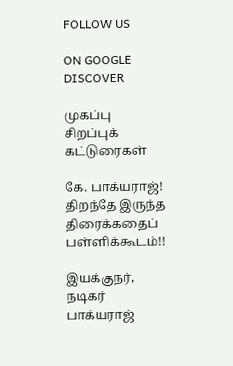FOLLOW US

ON GOOGLE DISCOVER

முகப்பு
சிறப்புக் கட்டுரைகள்

கே. பாக்யராஜ்! திறந்தே இருந்த திரைக்கதைப் பள்ளிக்கூடம்!!

இயக்குநர், நடிகர் பாக்யராஜ்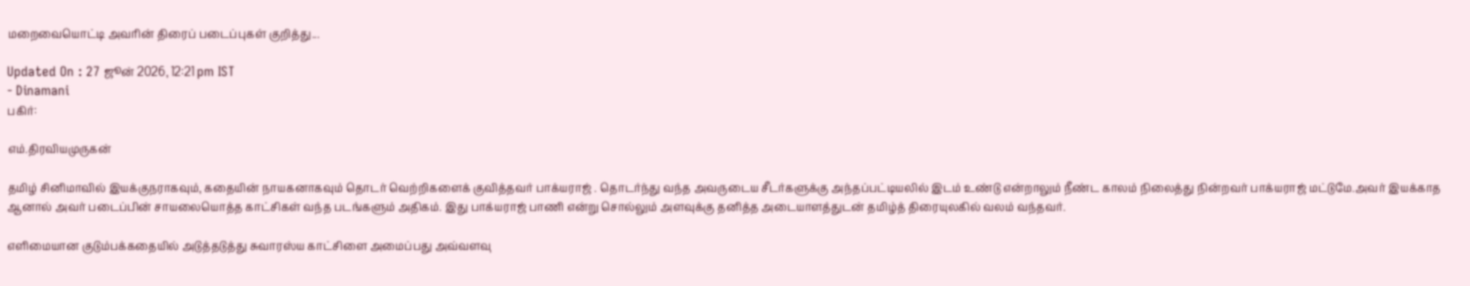மறைவையொட்டி அவரின் திரைப் படைப்புகள் குறித்து...

Updated On : 27 ஜூன் 2026, 12:21 pm IST
- Dinamani
பகிர்:

எம்.திரவியமுருகன்

தமிழ் சினிமாவில் இயக்குநராகவும், கதையின் நாயகனாகவும் தொடர் வெற்றிகளைக் குவித்தவர் பாக்யராஜ் . தொடர்ந்து வந்த அவருடைய சீடர்களுக்கு அந்தப்பட்டியலில் இடம் உண்டு என்றாலும் நீண்ட காலம் நிலைத்து நின்றவர் பாக்யராஜ் மட்டுமே.அவர் இயக்காத ஆனால் அவர் படைப்பின் சாயலையொத்த காட்சிகள் வந்த படங்களும் அதிகம். இது பாக்யராஜ் பாணி என்று சொல்லும் அளவுக்கு தனித்த அடையாளத்துடன் தமிழ்த் திரையுலகில் வலம் வந்தவர்.

எளிமையான குடும்பக்கதையில் அடுத்தடுத்து சுவாரஸ்ய காட்சிளை அமைப்பது அவ்வளவு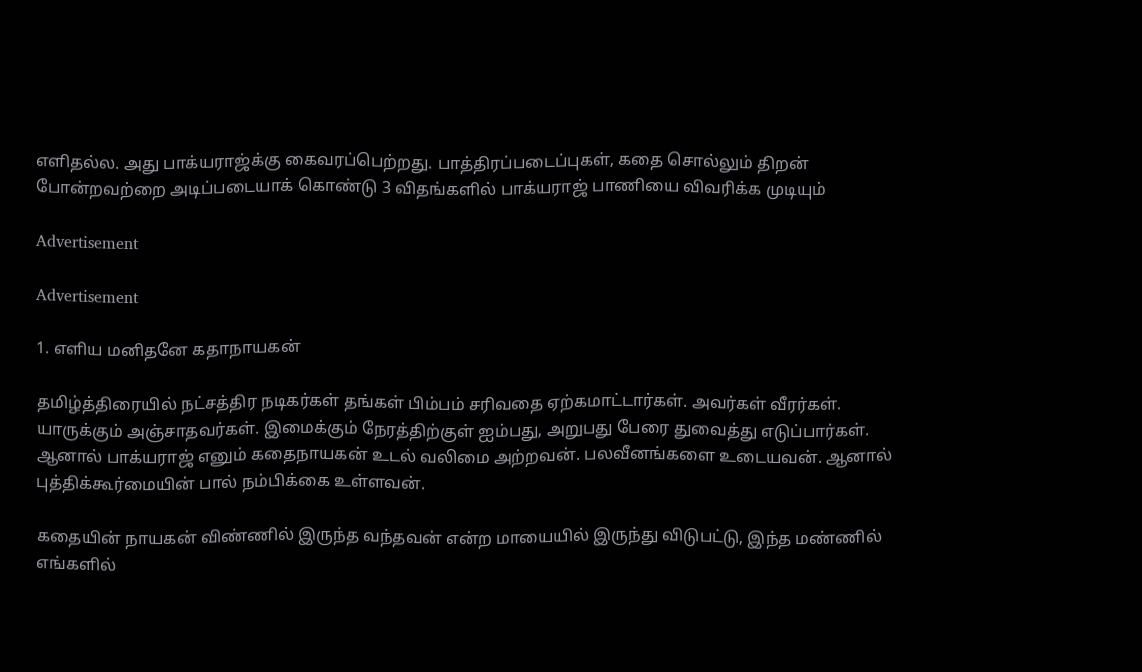எளிதல்ல. அது பாக்யராஜ்க்கு கைவரப்பெற்றது. பாத்திரப்படைப்புகள், கதை சொல்லும் திறன் போன்றவற்றை அடிப்படையாக் கொண்டு 3 விதங்களில் பாக்யராஜ் பாணியை விவரிக்க முடியும்

Advertisement

Advertisement

1. எளிய மனிதனே கதாநாயகன்

தமிழ்த்திரையில் நட்சத்திர நடிகர்கள் தங்கள் பிம்பம் சரிவதை ஏற்கமாட்டார்கள். அவர்கள் வீரர்கள். யாருக்கும் அஞ்சாதவர்கள். இமைக்கும் நேரத்திற்குள் ஐம்பது, அறுபது பேரை துவைத்து எடுப்பார்கள். ஆனால் பாக்யராஜ் எனும் கதைநாயகன் உடல் வலிமை அற்றவன். பலவீனங்களை உடையவன். ஆனால் புத்திக்கூர்மையின் பால் நம்பிக்கை உள்ளவன்.

கதையின் நாயகன் விண்ணில் இருந்த வந்தவன் என்ற மாயையில் இருந்து விடுபட்டு, இந்த மண்ணில் எங்களில்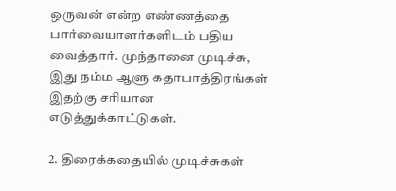ஒருவன் என்ற எண்ணத்தை பார்வையாளர்களிடம் பதிய வைத்தார். முந்தானை முடிச்சு, இது நம்ம ஆளு கதாபாத்திரங்கள் இதற்கு சரியான எடுத்துக்காட்டுகள்.

2. திரைக்கதையில் முடிச்சுகள்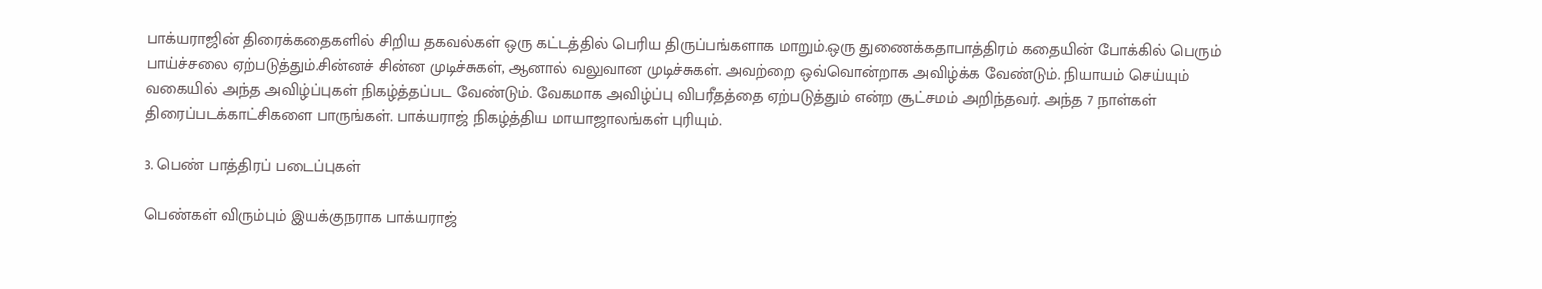பாக்யராஜின் திரைக்கதைகளில் சிறிய தகவல்கள் ஒரு கட்டத்தில் பெரிய திருப்பங்களாக மாறும்.ஒரு துணைக்கதாபாத்திரம் கதையின் போக்கில் பெரும் பாய்ச்சலை ஏற்படுத்தும்.சின்னச் சின்ன முடிச்சுகள், ஆனால் வலுவான முடிச்சுகள். அவற்றை ஒவ்வொன்றாக அவிழ்க்க வேண்டும். நியாயம் செய்யும் வகையில் அந்த அவிழ்ப்புகள் நிகழ்த்தப்பட வேண்டும். வேகமாக அவிழ்ப்பு விபரீதத்தை ஏற்படுத்தும் என்ற சூட்சமம் அறிந்தவர். அந்த 7 நாள்கள் திரைப்படக்காட்சிகளை பாருங்கள். பாக்யராஜ் நிகழ்த்திய மாயாஜாலங்கள் புரியும்.

3. பெண் பாத்திரப் படைப்புகள்

பெண்கள் விரும்பும் இயக்குநராக பாக்யராஜ்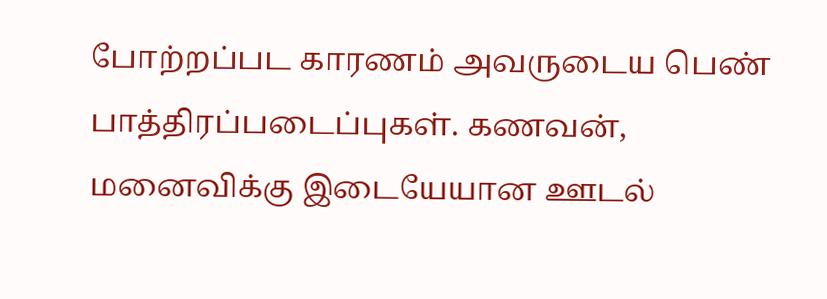போற்றப்பட காரணம் அவருடைய பெண் பாத்திரப்படைப்புகள். கணவன், மனைவிக்கு இடையேயான ஊடல்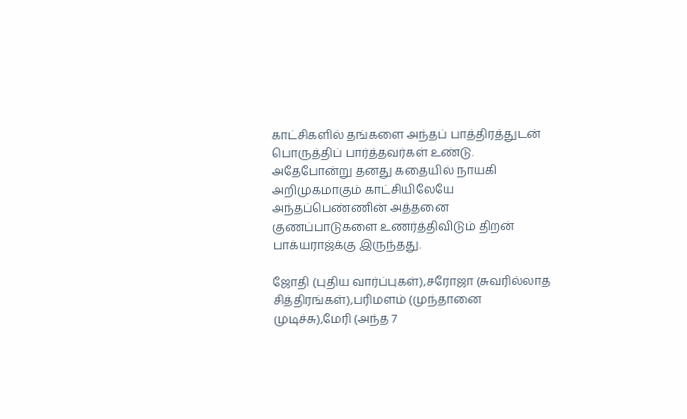காட்சிகளில் தங்களை அந்தப் பாத்திரத்துடன் பொருத்திப் பார்த்தவர்கள் உண்டு. அதேபோன்று தனது கதையில் நாயகி அறிமுகமாகும் காட்சியிலேயே அந்தப்பெண்ணின் அத்தனை குணப்பாடுகளை உணர்த்திவிடும் திறன் பாக்யராஜ்க்கு இருந்தது.

ஜோதி (புதிய வார்ப்புகள்),சரோஜா (சுவரில்லாத சித்திரங்கள்),பரிமளம் (முந்தானை முடிச்சு),மேரி (அந்த 7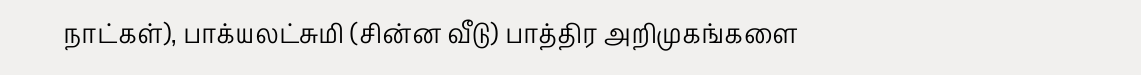நாட்கள்), பாக்யலட்சுமி (சின்ன வீடு) பாத்திர அறிமுகங்களை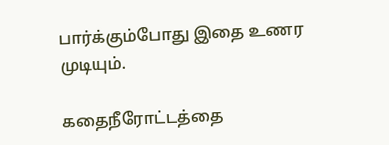பார்க்கும்போது இதை உணர முடியும்.

கதைநீரோட்டத்தை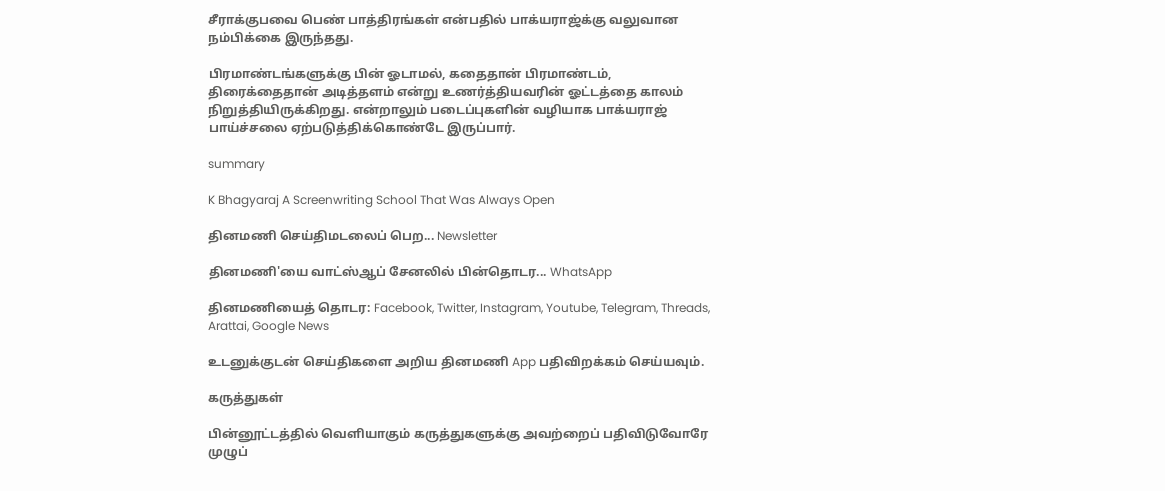சீராக்குபவை பெண் பாத்திரங்கள் என்பதில் பாக்யராஜ்க்கு வலுவான நம்பிக்கை இருந்தது.

பிரமாண்டங்களுக்கு பின் ஓடாமல், கதைதான் பிரமாண்டம், திரைக்தைதான் அடித்தளம் என்று உணர்த்தியவரின் ஓட்டத்தை காலம் நிறுத்தியிருக்கிறது. என்றாலும் படைப்புகளின் வழியாக பாக்யராஜ் பாய்ச்சலை ஏற்படுத்திக்கொண்டே இருப்பார்.

summary

K Bhagyaraj A Screenwriting School That Was Always Open

தினமணி செய்திமடலைப் பெற... Newsletter

தினமணி'யை வாட்ஸ்ஆப் சேனலில் பின்தொடர... WhatsApp

தினமணியைத் தொடர: Facebook, Twitter, Instagram, Youtube, Telegram, Threads, Arattai, Google News

உடனுக்குடன் செய்திகளை அறிய தினமணி App பதிவிறக்கம் செய்யவும்.

கருத்துகள்

பின்னூட்டத்தில் வெளியாகும் கருத்துகளுக்கு அவற்றைப் பதிவிடுவோரே முழுப்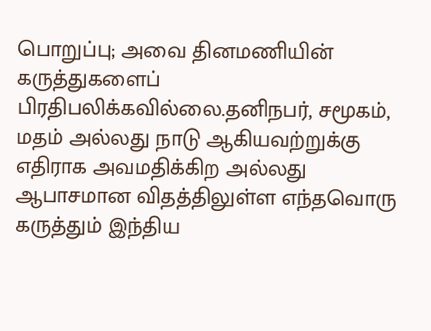பொறுப்பு; அவை தினமணியின் கருத்துகளைப் பிரதிபலிக்கவில்லை.தனிநபர், சமூகம், மதம் அல்லது நாடு ஆகியவற்றுக்கு எதிராக அவமதிக்கிற அல்லது ஆபாசமான விதத்திலுள்ள எந்தவொரு கருத்தும் இந்திய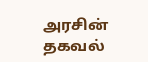அரசின் தகவல்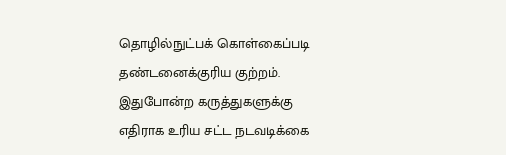தொழில்நுட்பக் கொள்கைப்படி தண்டனைக்குரிய குற்றம். இதுபோன்ற கருத்துகளுக்கு எதிராக உரிய சட்ட நடவடிக்கை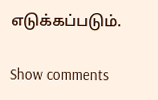எடுக்கப்படும்.

Show comments